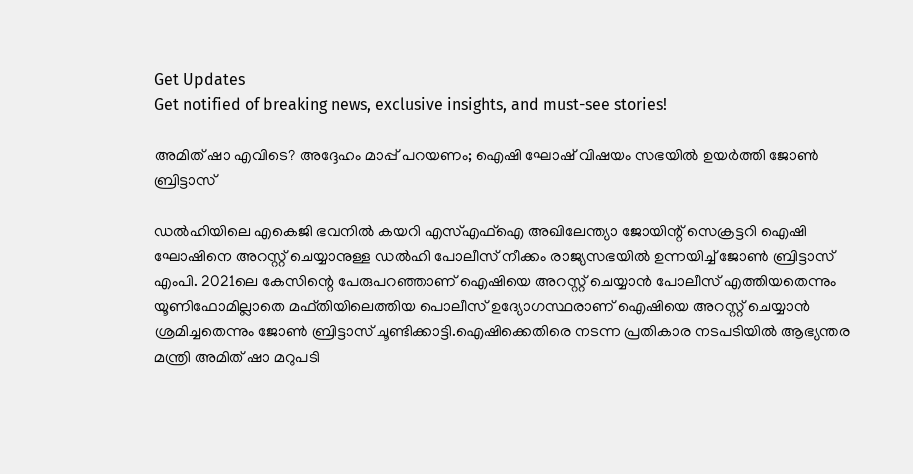Get Updates
Get notified of breaking news, exclusive insights, and must-see stories!

അമിത് ഷാ എവിടെ? അദ്ദേഹം മാപ്പ് പറയണം; ഐഷി ഘോഷ് വിഷയം സഭയിൽ ഉയർത്തി ജോണ്‍ ബ്രിട്ടാസ്

ഡൽഹിയിലെ എകെജി ഭവനിൽ കയറി എസ്എഫ്ഐ അഖിലേന്ത്യാ ജോയിന്റ് സെക്രട്ടറി ഐഷി ഘോഷിനെ അറസ്റ്റ് ചെയ്യാനുള്ള ഡൽഹി പോലീസ് നീക്കം രാജ്യസഭയിൽ ഉന്നയിച്ച് ജോണ്‍ ബ്രിട്ടാസ് എംപി. 2021ലെ കേസിന്റെ പേരുപറഞ്ഞാണ് ഐഷിയെ അറസ്റ്റ് ചെയ്യാൻ പോലീസ് എത്തിയതെന്നും യൂണിഫോമില്ലാതെ മഫ്തിയിലെത്തിയ പൊലീസ് ഉദ്യോഗസ്ഥരാണ് ഐഷിയെ അറസ്റ്റ് ചെയ്യാൻ ശ്രമിച്ചതെന്നും ജോൺ ബ്രിട്ടാസ് ചൂണ്ടിക്കാട്ടി.ഐഷിക്കെതിരെ നടന്ന പ്രതികാര നടപടിയിൽ ആഭ്യന്തര മന്ത്രി അമിത് ഷാ മറുപടി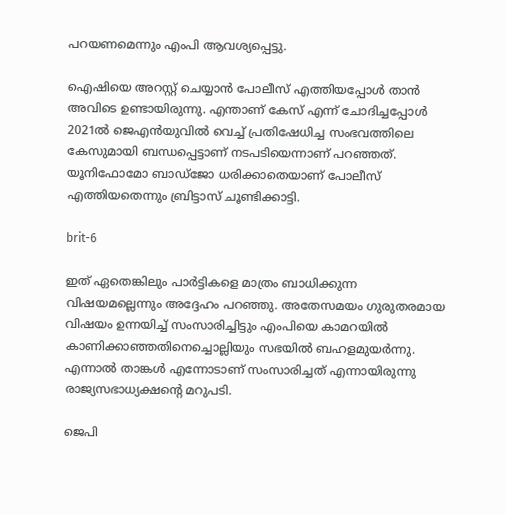പറയണമെന്നും എംപി ആവശ്യപ്പെട്ടു.

ഐഷിയെ അറസ്റ്റ് ചെയ്യാൻ പോലീസ് എത്തിയപ്പോൾ താൻ അവിടെ ഉണ്ടായിരുന്നു. എന്താണ് കേസ് എന്ന് ചോദിച്ചപ്പോൾ 2021ൽ ജെഎൻയുവിൽ വെച്ച് പ്രതിഷേധിച്ച സംഭവത്തിലെ കേസുമായി ബന്ധപ്പെട്ടാണ് നടപടിയെന്നാണ് പറഞ്ഞത്. യൂനിഫോമോ ബാഡ്ജോ ധരിക്കാതെയാണ് പോലീസ് എത്തിയതെന്നും ബ്രിട്ടാസ് ചൂണ്ടിക്കാട്ടി.

brit-6

ഇത് ഏതെങ്കിലും പാർട്ടികളെ മാത്രം ബാധിക്കുന്ന വിഷയമല്ലെന്നും അദ്ദേഹം പറഞ്ഞു. അതേസമയം ഗുരുതരമായ വിഷയം ഉന്നയിച്ച് സംസാരിച്ചിട്ടും എംപിയെ കാമറയില്‍ കാണിക്കാഞ്ഞതിനെച്ചൊല്ലിയും സഭയില്‍ ബഹളമുയര്‍ന്നു. എന്നാൽ താങ്കൾ എന്നോടാണ് സംസാരിച്ചത് എന്നായിരുന്നു രാജ്യസഭാധ്യക്ഷൻ്റെ മറുപടി.

ജെപി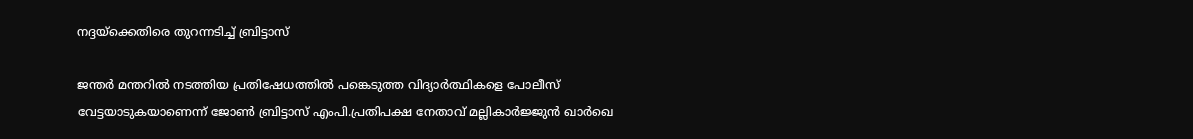നദ്ദയ്ക്കെതിരെ തുറന്നടിച്ച് ബ്രിട്ടാസ്

ജന്തർ മന്തറിൽ നടത്തിയ പ്രതിഷേധത്തിൽ പങ്കെടുത്ത വിദ്യാർത്ഥികളെ പോലീസ് വേട്ടയാടുകയാണെന്ന് ജോണ്‍ ബ്രിട്ടാസ് എംപി.പ്രതിപക്ഷ നേതാവ് മല്ലികാർജ്ജുൻ ഖാർഖെ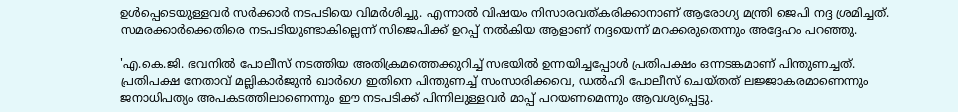ഉൾപ്പെടെയുള്ളവർ സർക്കാർ നടപടിയെ വിമർശിച്ചു. എന്നാൽ വിഷയം നിസാരവത്കരിക്കാനാണ് ആരോഗ്യ മന്ത്രി ജെപി നദ്ദ ശ്രമിച്ചത്. സമരക്കാർക്കെതിരെ നടപടിയുണ്ടാകില്ലെന്ന് സിജെപിക്ക് ഉറപ്പ് നൽകിയ ആളാണ് നദ്ദയെന്ന് മറക്കരുതെന്നും അദ്ദേഹം പറഞ്ഞു.

'എ.കെ.ജി. ഭവനിൽ പോലീസ് നടത്തിയ അതിക്രമത്തെക്കുറിച്ച് സഭയിൽ ഉന്നയിച്ചപ്പോൾ പ്രതിപക്ഷം ഒന്നടങ്കമാണ് പിന്തുണച്ചത്. പ്രതിപക്ഷ നേതാവ് മല്ലികാർജുൻ ഖാർഗെ ഇതിനെ പിന്തുണച്ച് സംസാരിക്കവെ, ഡൽഹി പോലീസ് ചെയ്തത് ലജ്ജാകരമാണെന്നും ജനാധിപത്യം അപകടത്തിലാണെന്നും ഈ നടപടിക്ക് പിന്നിലുള്ളവർ മാപ്പ് പറയണമെന്നും ആവശ്യപ്പെട്ടു.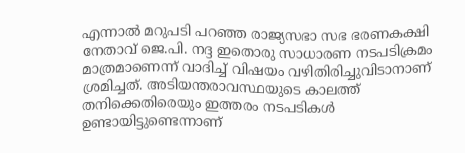എന്നാൽ മറുപടി പറഞ്ഞ രാജ്യസഭാ സഭ ഭരണകക്ഷി നേതാവ് ജെ.പി. നദ്ദ ഇതൊരു സാധാരണ നടപടിക്രമം മാത്രമാണെന്ന് വാദിച്ച് വിഷയം വഴിതിരിച്ചുവിടാനാണ് ശ്രമിച്ചത്. അടിയന്തരാവസ്ഥയുടെ കാലത്ത് തനിക്കെതിരെയും ഇത്തരം നടപടികൾ ഉണ്ടായിട്ടുണ്ടെന്നാണ്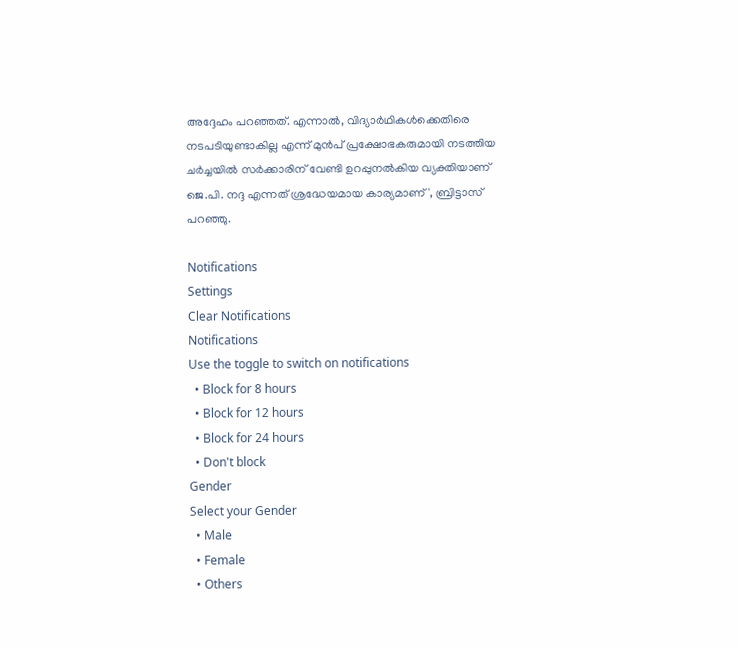അദ്ദേഹം പറഞ്ഞത്. എന്നാൽ, വിദ്യാർഥികൾക്കെതിരെ നടപടിയുണ്ടാകില്ല എന്ന് മുൻപ് പ്രക്ഷോഭകരുമായി നടത്തിയ ചർച്ചയിൽ സർക്കാരിന് വേണ്ടി ഉറപ്പുനൽകിയ വ്യക്തിയാണ് ജെ.പി. നദ്ദ എന്നത് ശ്രദ്ധേയമായ കാര്യമാണ്', ബ്രിട്ടാസ് പറഞ്ഞു.

Notifications
Settings
Clear Notifications
Notifications
Use the toggle to switch on notifications
  • Block for 8 hours
  • Block for 12 hours
  • Block for 24 hours
  • Don't block
Gender
Select your Gender
  • Male
  • Female
  • Others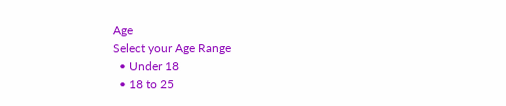Age
Select your Age Range
  • Under 18
  • 18 to 25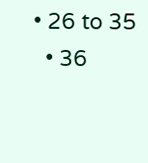• 26 to 35
  • 36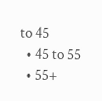to 45
  • 45 to 55
  • 55+